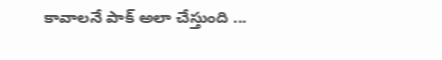కావాలనే పాక్ అలా చేస్తుంది ...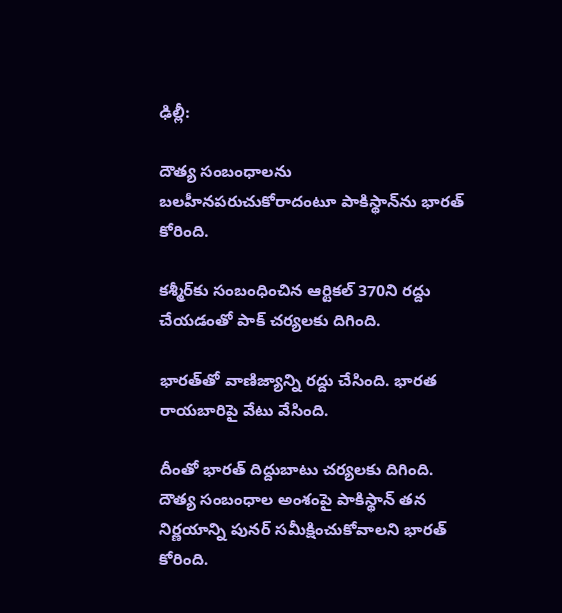ఢిల్లీ:

దౌత్య సంబంధాల‌ను బ‌ల‌హీన‌ప‌రుచుకోరాదంటూ పాకిస్థాన్‌ను భార‌త్ కోరింది.

క‌శ్మీర్‌కు సంబంధించిన ఆర్టిక‌ల్ 370ని ర‌ద్దు చేయ‌డంతో పాక్ చ‌ర్య‌ల‌కు దిగింది.

భార‌త్‌తో వాణిజ్యాన్ని ర‌ద్దు చేసింది. భార‌త రాయ‌బారిపై వేటు వేసింది.

దీంతో భార‌త్ దిద్దుబాటు చ‌ర్య‌ల‌కు దిగింది. దౌత్య సంబంధాల అంశంపై పాకిస్థాన్ త‌న నిర్ణ‌యాన్ని పున‌ర్ స‌మీక్షించుకోవాల‌ని భార‌త్ కోరింది.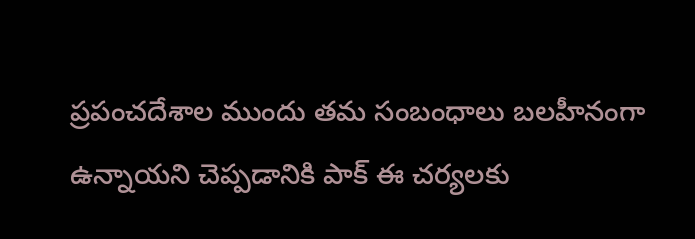ప్ర‌పంచ‌దేశాల ముందు త‌మ సంబంధాలు బ‌ల‌హీనంగా ఉన్నాయ‌ని చెప్ప‌డానికి పాక్ ఈ చ‌ర్య‌ల‌కు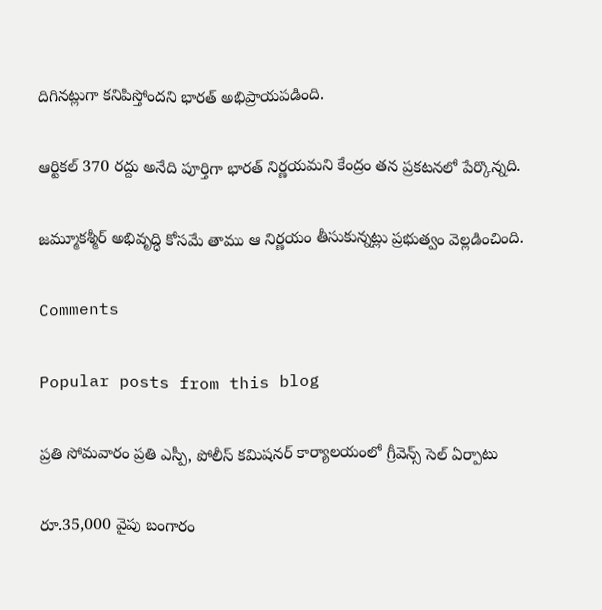దిగిన‌ట్లుగా క‌నిపిస్తోంద‌ని భార‌త్ అభిప్రాయ‌ప‌డింది.

ఆర్టిక‌ల్ 370 ర‌ద్దు అనేది పూర్తిగా భార‌త్ నిర్ణ‌య‌మ‌ని కేంద్రం త‌న ప్ర‌క‌ట‌న‌లో పేర్కొన్న‌ది.

జ‌మ్మూకశ్మీర్ అభివృద్ధి కోస‌మే తాము ఆ నిర్ణ‌యం తీసుకున్న‌ట్లు ప్ర‌భుత్వం వెల్ల‌డించింది.

Comments

Popular posts from this blog

ప్రతి సోమవారం ప్రతి ఎస్పీ, పోలీస్ కమిషనర్ కార్యాలయంలో గ్రీవెన్స్ సెల్ ఏర్పాటు

రూ.35,000 వైపు బంగారం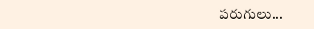పరుగులు...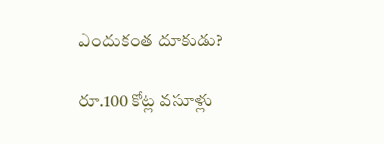ఎందుకంత దూకుడు?

రూ.100 కోట్ల వసూళ్లు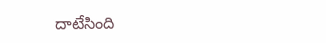దాటేసింది